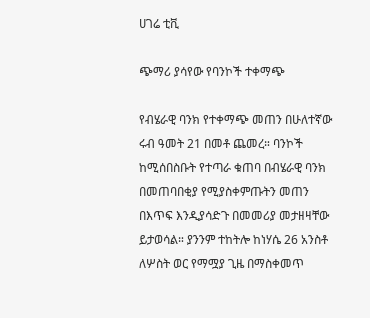ሀገሬ ቲቪ

ጭማሪ ያሳየው የባንኮች ተቀማጭ

የብሄራዊ ባንክ የተቀማጭ መጠን በሁለተኛው ሩብ ዓመት 21 በመቶ ጨመረ። ባንኮች ከሚሰበስቡት የተጣራ ቁጠባ በብሄራዊ ባንክ በመጠባበቂያ የሚያስቀምጡትን መጠን በእጥፍ እንዲያሳድጉ በመመሪያ መታዘዛቸው ይታወሳል። ያንንም ተከትሎ ከነሃሴ 26 አንስቶ ለሦስት ወር የማሟያ ጊዜ በማስቀመጥ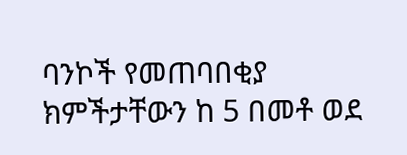ባንኮች የመጠባበቂያ ክምችታቸውን ከ 5 በመቶ ወደ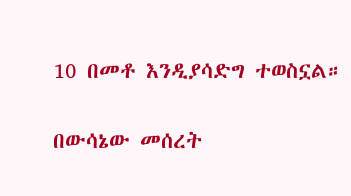10 በመቶ እንዲያሳድግ ተወስኗል።

በውሳኔው መሰረት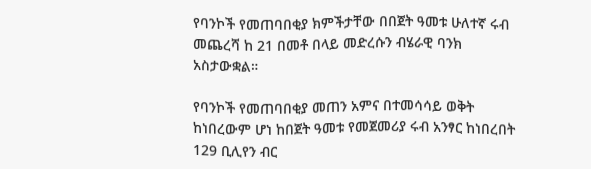የባንኮች የመጠባበቂያ ክምችታቸው በበጀት ዓመቱ ሁለተኛ ሩብ መጨረሻ ከ 21 በመቶ በላይ መድረሱን ብሄራዊ ባንክ አስታውቋል።

የባንኮች የመጠባበቂያ መጠን አምና በተመሳሳይ ወቅት ከነበረውም ሆነ ከበጀት ዓመቱ የመጀመሪያ ሩብ አንፃር ከነበረበት 129 ቢሊየን ብር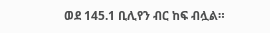ወደ 145.1 ቢሊየን ብር ከፍ ብሏል።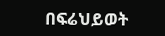በፍሬህይወት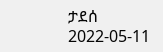ታደሰ
2022-05-11